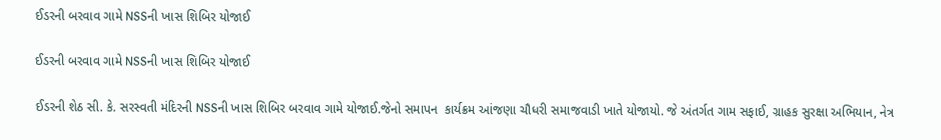ઈડરની બરવાવ ગામે NSSની ખાસ શિબિર યોજાઈ

ઈડરની બરવાવ ગામે NSSની ખાસ શિબિર યોજાઈ

ઈડરની શેઠ સી. કે. સરસ્વતી મંદિરની NSSની ખાસ શિબિર બરવાવ ગામે યોજાઈ.જેનો સમાપન  કાર્યક્રમ આંજણા ચૌધરી સમાજવાડી ખાતે યોજાયો. જે અંતર્ગત ગામ સફાઈ, ગ્રાહક સુરક્ષા અભિયાન, નેત્ર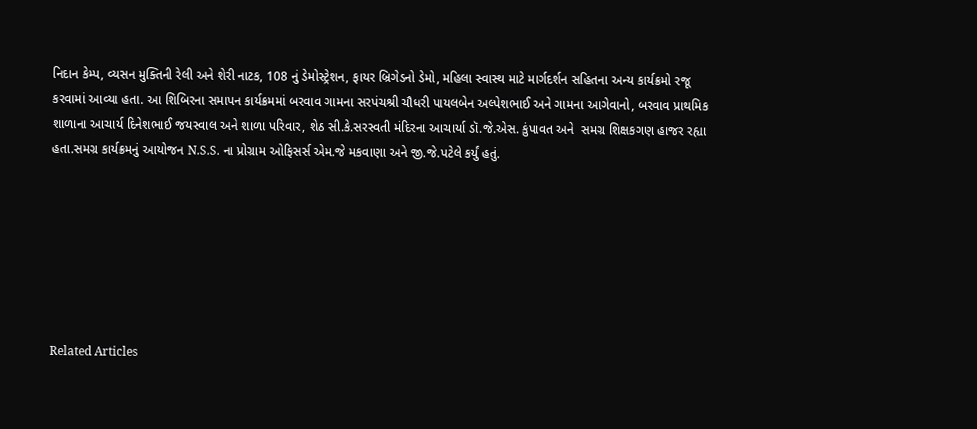નિદાન કેમ્પ, વ્યસન મુક્તિની રેલી અને શેરી નાટક, 108 નું ડેમોસ્ટ્રેશન, ફાયર બ્રિગેડનો ડેમો, મહિલા સ્વાસ્થ માટે માર્ગદર્શન સહિતના અન્ય કાર્યક્રમો રજૂ કરવામાં આવ્યા હતા. આ શિબિરના સમાપન કાર્યક્રમમાં બરવાવ ગામના સરપંચશ્રી ચૌધરી પાયલબેન અલ્પેશભાઈ અને ગામના આગેવાનો, બરવાવ પ્રાથમિક શાળાના આચાર્ય દિનેશભાઈ જયસ્વાલ અને શાળા પરિવાર, શેઠ સી.કે.સરસ્વતી મંદિરના આચાર્યા ડૉ.જે.એસ. કુંપાવત અને  સમગ્ર શિક્ષકગણ હાજર રહ્યા હતા.સમગ્ર કાર્યક્રમનું આયોજન N.S.S. ના પ્રોગ્રામ ઓફિસર્સ એમ.જે મકવાણા અને જી.જે.પટેલે કર્યું હતું.







Related Articles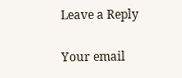Leave a Reply

Your email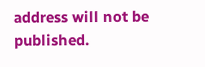address will not be published.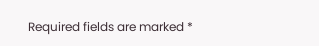Required fields are marked *